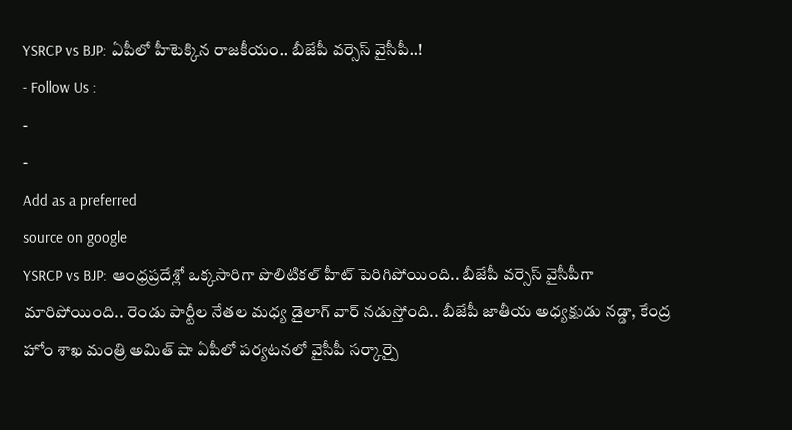YSRCP vs BJP: ఏపీలో హీటెక్కిన రాజకీయం.. బీజేపీ వర్సెస్ వైసీపీ..!
- Follow Us :
-
-
Add as a preferred
source on google
YSRCP vs BJP: ఆంధ్రప్రదేశ్లో ఒక్కసారిగా పొలిటికల్ హీట్ పెరిగిపోయింది.. బీజేపీ వర్సెస్ వైసీపీగా మారిపోయింది.. రెండు పార్టీల నేతల మధ్య డైలాగ్ వార్ నడుస్తోంది.. బీజేపీ జాతీయ అధ్యక్షుడు నడ్డా, కేంద్ర హోం శాఖ మంత్రి అమిత్ షా ఏపీలో పర్యటనలో వైసీపీ సర్కార్పై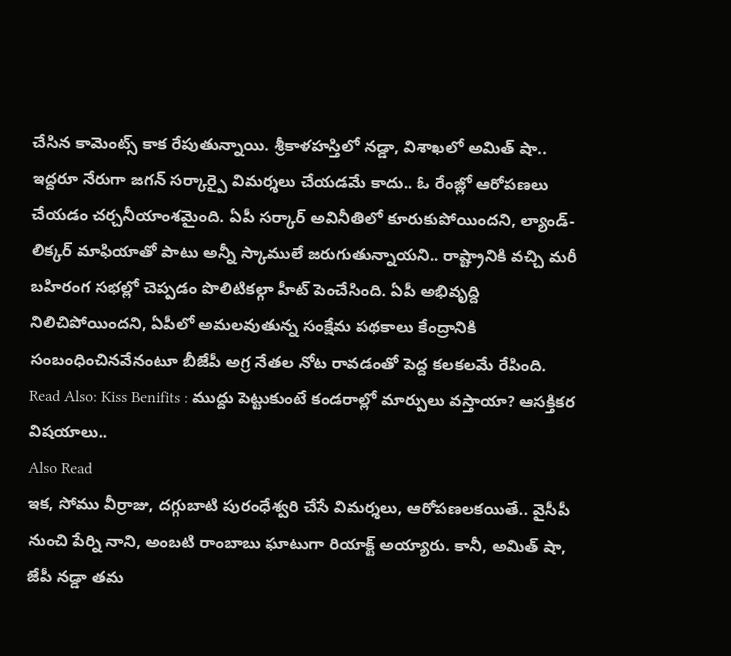చేసిన కామెంట్స్ కాక రేపుతున్నాయి. శ్రీకాళహస్తిలో నడ్డా, విశాఖలో అమిత్ షా.. ఇద్దరూ నేరుగా జగన్ సర్కార్పై విమర్శలు చేయడమే కాదు.. ఓ రేంజ్లో ఆరోపణలు చేయడం చర్చనీయాంశమైంది. ఏపీ సర్కార్ అవినీతిలో కూరుకుపోయిందని, ల్యాండ్-లిక్కర్ మాఫియాతో పాటు అన్నీ స్కాములే జరుగుతున్నాయని.. రాష్ట్రానికి వచ్చి మరీ బహిరంగ సభల్లో చెప్పడం పొలిటికల్గా హీట్ పెంచేసింది. ఏపీ అభివృద్ది నిలిచిపోయిందని, ఏపీలో అమలవుతున్న సంక్షేమ పథకాలు కేంద్రానికి సంబంధించినవేనంటూ బీజేపీ అగ్ర నేతల నోట రావడంతో పెద్ద కలకలమే రేపింది.
Read Also: Kiss Benifits : ముద్దు పెట్టుకుంటే కండరాల్లో మార్పులు వస్తాయా? ఆసక్తికర విషయాలు..
Also Read
ఇక, సోము వీర్రాజు, దగ్గుబాటి పురంధేశ్వరి చేసే విమర్శలు, ఆరోపణలకయితే.. వైసీపీ నుంచి పేర్ని నాని, అంబటి రాంబాబు ఘాటుగా రియాక్ట్ అయ్యారు. కానీ, అమిత్ షా, జేపీ నడ్డా తమ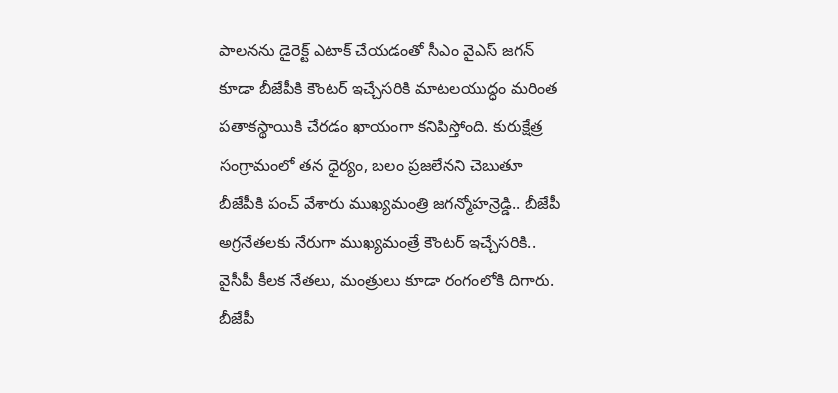పాలనను డైరెక్ట్ ఎటాక్ చేయడంతో సీఎం వైఎస్ జగన్ కూడా బీజేపీకి కౌంటర్ ఇచ్చేసరికి మాటలయుద్ధం మరింత పతాకస్థాయికి చేరడం ఖాయంగా కనిపిస్తోంది. కురుక్షేత్ర సంగ్రామంలో తన ధైర్యం, బలం ప్రజలేనని చెబుతూ బీజేపీకి పంచ్ వేశారు ముఖ్యమంత్రి జగన్మోహన్రెడ్డి.. బీజేపీ అగ్రనేతలకు నేరుగా ముఖ్యమంత్రే కౌంటర్ ఇచ్చేసరికి.. వైసీపీ కీలక నేతలు, మంత్రులు కూడా రంగంలోకి దిగారు. బీజేపీ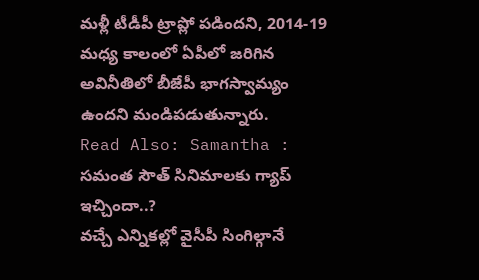మళ్లీ టీడీపీ ట్రాప్లో పడిందని, 2014-19 మధ్య కాలంలో ఏపీలో జరిగిన అవినీతిలో బీజేపీ భాగస్వామ్యం ఉందని మండిపడుతున్నారు.
Read Also: Samantha : సమంత సౌత్ సినిమాలకు గ్యాప్ ఇచ్చిందా..?
వచ్చే ఎన్నికల్లో వైసీపీ సింగిల్గానే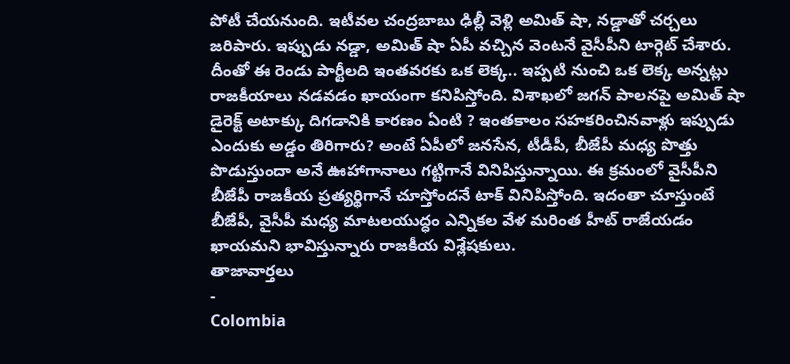పోటీ చేయనుంది. ఇటీవల చంద్రబాబు ఢిల్లీ వెళ్లి అమిత్ షా, నడ్డాతో చర్చలు జరిపారు. ఇప్పుడు నడ్డా, అమిత్ షా ఏపీ వచ్చిన వెంటనే వైసీపీని టార్గెట్ చేశారు. దీంతో ఈ రెండు పార్టీలది ఇంతవరకు ఒక లెక్క.. ఇప్పటి నుంచి ఒక లెక్క అన్నట్లు రాజకీయాలు నడవడం ఖాయంగా కనిపిస్తోంది. విశాఖలో జగన్ పాలనపై అమిత్ షా డైరెక్ట్ అటాక్కు దిగడానికి కారణం ఏంటి ? ఇంతకాలం సహకరించినవాళ్లు ఇప్పుడు ఎందుకు అడ్డం తిరిగారు? అంటే ఏపీలో జనసేన, టీడీపీ, బీజేపీ మధ్య పొత్తు పొడుస్తుందా అనే ఊహాగానాలు గట్టిగానే వినిపిస్తున్నాయి. ఈ క్రమంలో వైసీపీని బీజేపీ రాజకీయ ప్రత్యర్థిగానే చూస్తోందనే టాక్ వినిపిస్తోంది. ఇదంతా చూస్తుంటే బీజేపీ, వైసీపీ మధ్య మాటలయుద్ధం ఎన్నికల వేళ మరింత హీట్ రాజేయడం ఖాయమని భావిస్తున్నారు రాజకీయ విశ్లేషకులు.
తాజావార్తలు
-
Colombia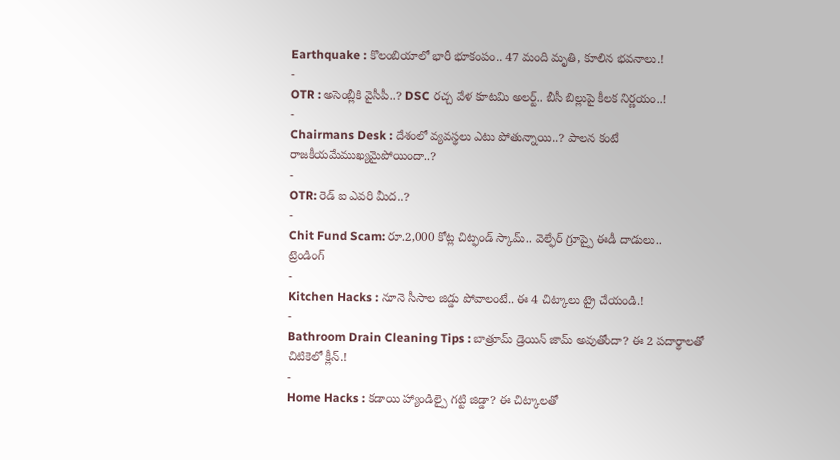Earthquake : కొలంబియాలో భారీ భూకంపం.. 47 మంది మృతి, కూలిన భవనాలు.!
-
OTR : అసెంబ్లీకి వైసీపీ..? DSC రచ్చ వేళ కూటమి అలర్ట్.. బీసీ బిల్లుపై కీలక నిర్ణయం..!
-
Chairmans Desk : దేశంలో వ్యవస్థలు ఎటు పోతున్నాయి..? పాలన కంటే రాజకీయమేముఖ్యమైపోయిందా..?
-
OTR: రెడ్ ఐ ఎవరి మీద..?
-
Chit Fund Scam: రూ.2,000 కోట్ల చిట్ఫండ్ స్కామ్.. వెల్ఫేర్ గ్రూప్పై ఈడీ దాడులు..
ట్రెండింగ్
-
Kitchen Hacks : నూనె సీసాల జిడ్డు పోవాలంటే.. ఈ 4 చిట్కాలు ట్రై చేయండి.!
-
Bathroom Drain Cleaning Tips : బాత్రూమ్ డ్రెయిన్ జామ్ అవుతోందా? ఈ 2 పదార్థాలతో చిటికెలో క్లీన్.!
-
Home Hacks : కడాయి హ్యాండిల్పై గట్టి జిడ్డా? ఈ చిట్కాలతో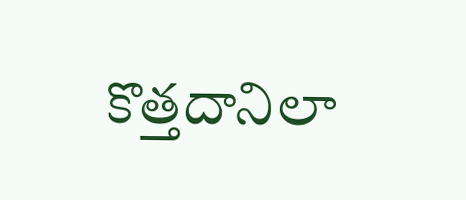కొత్తదానిలా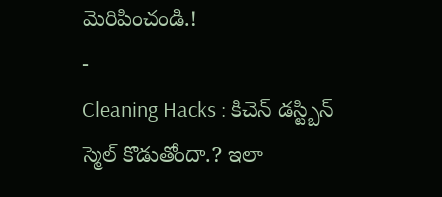మెరిపించండి.!
-
Cleaning Hacks : కిచెన్ డస్ట్బిన్ స్మెల్ కొడుతోందా.? ఇలా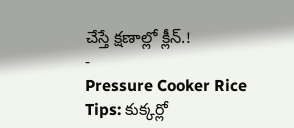చేస్తే క్షణాల్లో క్లీన్.!
-
Pressure Cooker Rice Tips: కుక్కర్లో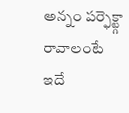అన్నం పర్ఫెక్ట్గా రావాలంటే ఇదే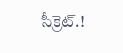సీక్రెట్.!